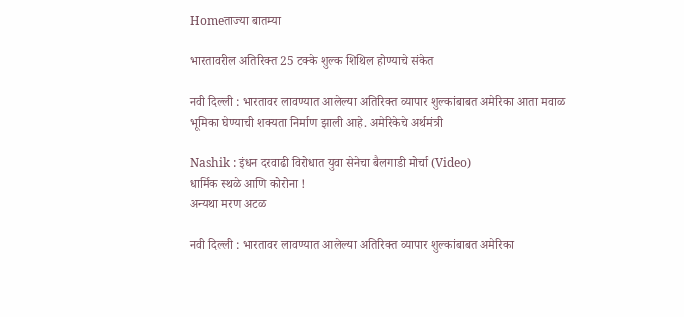Homeताज्या बातम्या

भारतावरील अतिरिक्त 25 टक्के शुल्क शिथिल होण्याचे संकेत

नवी दिल्ली : भारतावर लावण्यात आलेल्या अतिरिक्त व्यापार शुल्कांबाबत अमेरिका आता मवाळ भूमिका घेण्याची शक्यता निर्माण झाली आहे. अमेरिकेचे अर्थमंत्री

Nashik : इंधन दरवाढी विरोधात युवा सेनेचा बैलगाडी मोर्चा (Video)
धार्मिक स्थळे आणि कोरोना !
अन्यथा मरण अटळ

नवी दिल्ली : भारतावर लावण्यात आलेल्या अतिरिक्त व्यापार शुल्कांबाबत अमेरिका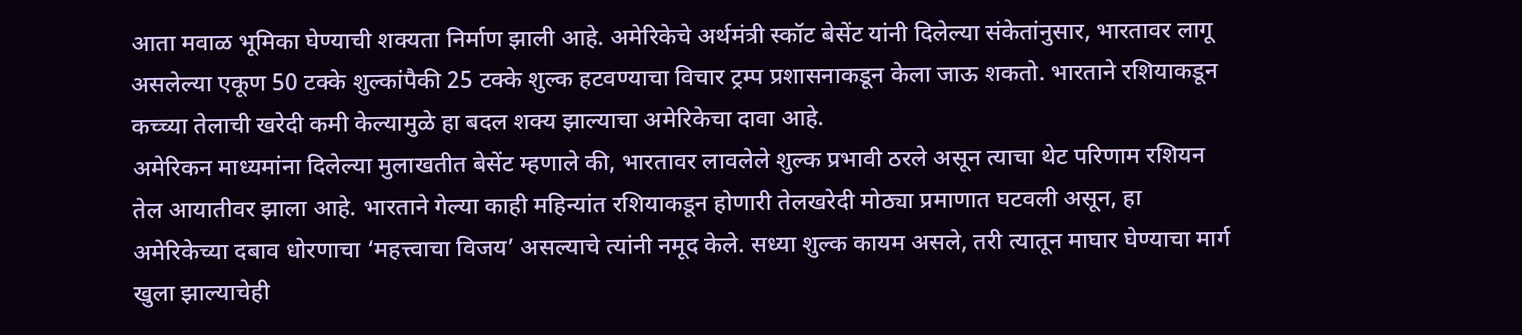आता मवाळ भूमिका घेण्याची शक्यता निर्माण झाली आहे. अमेरिकेचे अर्थमंत्री स्कॉट बेसेंट यांनी दिलेल्या संकेतांनुसार, भारतावर लागू असलेल्या एकूण 50 टक्के शुल्कांपैकी 25 टक्के शुल्क हटवण्याचा विचार ट्रम्प प्रशासनाकडून केला जाऊ शकतो. भारताने रशियाकडून कच्च्या तेलाची खरेदी कमी केल्यामुळे हा बदल शक्य झाल्याचा अमेरिकेचा दावा आहे.
अमेरिकन माध्यमांना दिलेल्या मुलाखतीत बेसेंट म्हणाले की, भारतावर लावलेले शुल्क प्रभावी ठरले असून त्याचा थेट परिणाम रशियन तेल आयातीवर झाला आहे. भारताने गेल्या काही महिन्यांत रशियाकडून होणारी तेलखरेदी मोठ्या प्रमाणात घटवली असून, हा अमेरिकेच्या दबाव धोरणाचा ‘महत्त्वाचा विजय’ असल्याचे त्यांनी नमूद केले. सध्या शुल्क कायम असले, तरी त्यातून माघार घेण्याचा मार्ग खुला झाल्याचेही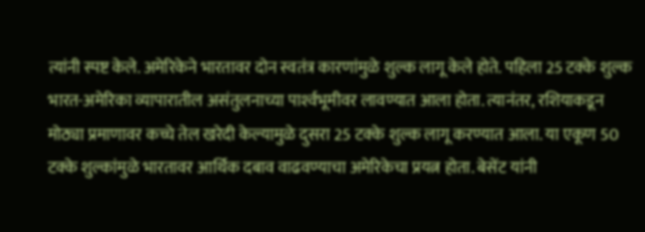त्यांनी स्पष्ट केले. अमेरिकेने भारतावर दोन स्वतंत्र कारणांमुळे शुल्क लागू केले होते. पहिला 25 टक्के शुल्क भारत-अमेरिका व्यापारातील असंतुलनाच्या पार्श्‍वभूमीवर लावण्यात आला होता. त्यानंतर, रशियाकडून मोठ्या प्रमाणावर कच्चे तेल खरेदी केल्यामुळे दुसरा 25 टक्के शुल्क लागू करण्यात आला. या एकूण 50 टक्के शुल्कांमुळे भारतावर आर्थिक दबाव वाढवण्याचा अमेरिकेचा प्रयत्न होता. बेसेंट यांनी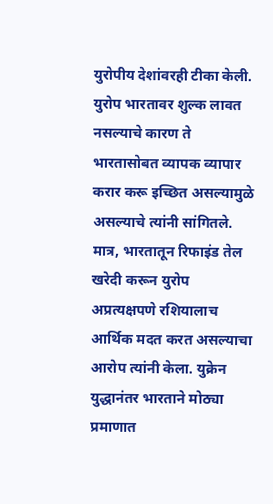युरोपीय देशांवरही टीका केली. युरोप भारतावर शुल्क लावत नसल्याचे कारण ते भारतासोबत व्यापक व्यापार करार करू इच्छित असल्यामुळे असल्याचे त्यांनी सांगितले. मात्र, भारतातून रिफाइंड तेल खरेदी करून युरोप अप्रत्यक्षपणे रशियालाच आर्थिक मदत करत असल्याचा आरोप त्यांनी केला. युक्रेन युद्धानंतर भारताने मोठ्या प्रमाणात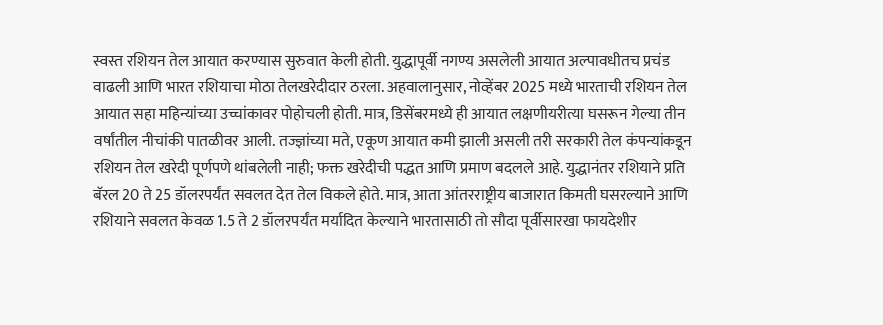स्वस्त रशियन तेल आयात करण्यास सुरुवात केली होती. युद्धापूर्वी नगण्य असलेली आयात अल्पावधीतच प्रचंड वाढली आणि भारत रशियाचा मोठा तेलखरेदीदार ठरला. अहवालानुसार, नोव्हेंबर 2025 मध्ये भारताची रशियन तेल आयात सहा महिन्यांच्या उच्चांकावर पोहोचली होती. मात्र, डिसेंबरमध्ये ही आयात लक्षणीयरीत्या घसरून गेल्या तीन वर्षांतील नीचांकी पातळीवर आली. तज्ज्ञांच्या मते, एकूण आयात कमी झाली असली तरी सरकारी तेल कंपन्यांकडून रशियन तेल खरेदी पूर्णपणे थांबलेली नाही; फक्त खरेदीची पद्धत आणि प्रमाण बदलले आहे. युद्धानंतर रशियाने प्रति बॅरल 20 ते 25 डॉलरपर्यंत सवलत देत तेल विकले होते. मात्र, आता आंतरराष्ट्रीय बाजारात किमती घसरल्याने आणि रशियाने सवलत केवळ 1.5 ते 2 डॉलरपर्यंत मर्यादित केल्याने भारतासाठी तो सौदा पूर्वीसारखा फायदेशीर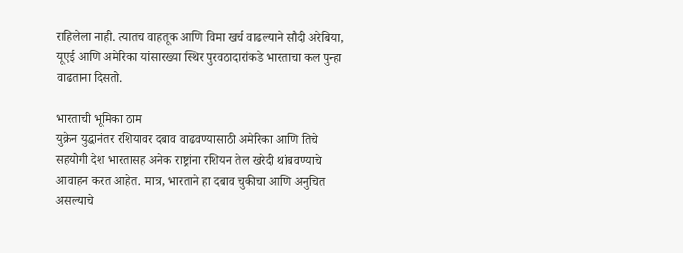राहिलेला नाही. त्यातच वाहतूक आणि विमा खर्च वाढल्याने सौदी अरेबिया, यूएई आणि अमेरिका यांसारख्या स्थिर पुरवठादारांकडे भारताचा कल पुन्हा वाढताना दिसतो.

भारताची भूमिका ठाम
युक्रेन युद्धानंतर रशियावर दबाव वाढवण्यासाठी अमेरिका आणि तिचे सहयोगी देश भारतासह अनेक राष्ट्रांना रशियन तेल खरेदी थांबवण्याचे आवाहन करत आहेत. मात्र, भारताने हा दबाव चुकीचा आणि अनुचित असल्याचे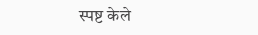स्पष्ट केले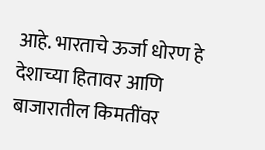आहे. भारताचे ऊर्जा धोरण हे देशाच्या हितावर आणि बाजारातील किमतींवर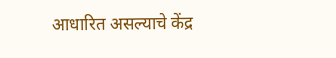आधारित असल्याचे केंद्र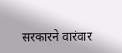सरकारने वारंवार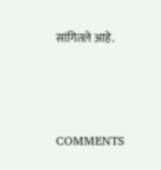सांगितले आहे.



COMMENTS